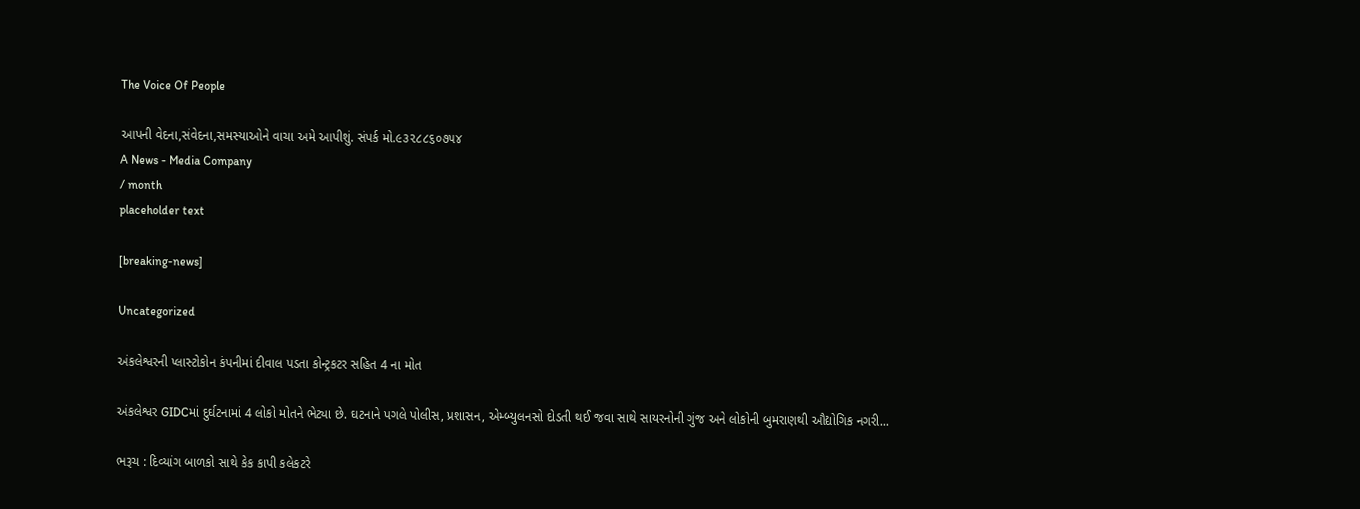The Voice Of People

આપની વેદના,સંવેદના,સમસ્યાઓને વાચા અમે આપીશું. સંપર્ક મો.૯૩૨૮૮૬૦૭૫૪
A News - Media Company
/ month
placeholder text

[breaking-news]

Uncategorized

અંકલેશ્વરની પ્લાસ્ટોકોન કંપનીમાં દીવાલ પડતા કોન્ટ્રકટર સહિત 4 ના મોત

અંકલેશ્વર GIDCમાં દુર્ઘટનામાં 4 લોકો મોતને ભેટ્યા છે. ઘટનાને પગલે પોલીસ, પ્રશાસન, એમ્બ્યુલનસો દોડતી થઈ જવા સાથે સાયરનોની ગુંજ અને લોકોની બુમરાણથી ઔદ્યોગિક નગરી...

ભરૂચ : દિવ્યાંગ બાળકો સાથે કેક કાપી કલેકટરે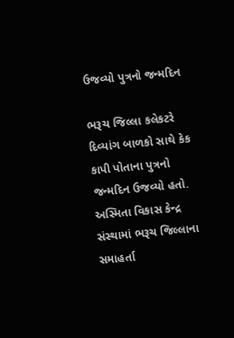ઉજવ્યો પુત્રનો જન્મદિન

ભરૂચ જિલ્લા કલેકટરે દિવ્યાંગ બાળકો સાથે કેક કાપી પોતાના પુત્રનો જન્મદિન ઉજવ્યો હતો. અસ્મિતા વિકાસ કેન્દ્ર સંસ્થામાં ભરૂચ જિલ્લાના સમાહર્તા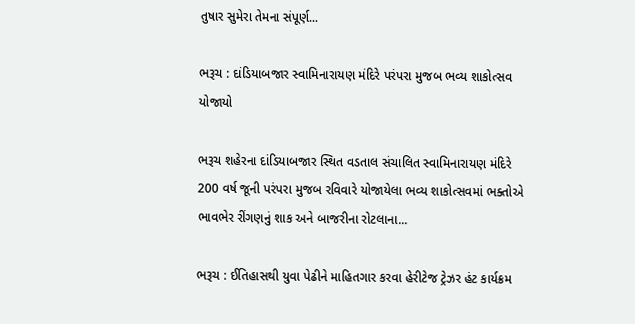તુષાર સુમેરા તેમના સંપૂર્ણ...

ભરૂચ : દાંડિયાબજાર સ્વામિનારાયણ મંદિરે પરંપરા મુજબ ભવ્ય શાકોત્સવ યોજાયો

ભરૂચ શહેરના દાંડિયાબજાર સ્થિત વડતાલ સંચાલિત સ્વામિનારાયણ મંદિરે 200 વર્ષ જૂની પરંપરા મુજબ રવિવારે યોજાયેલા ભવ્ય શાકોત્સવમાં ભક્તોએ ભાવભેર રીંગણનું શાક અને બાજરીના રોટલાના...

ભરૂચ : ઈતિહાસથી યુવા પેઢીને માહિતગાર કરવા હેરીટેજ ટ્રેઝર હંટ કાર્યક્રમ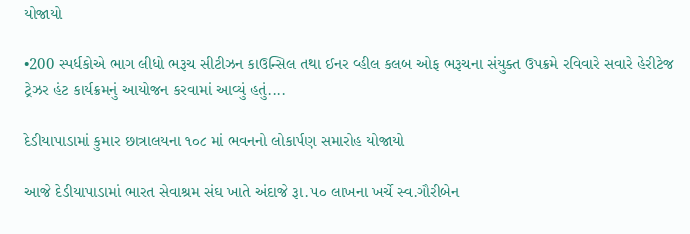યોજાયો

•200 સ્પર્ધકોએ ભાગ લીધો ભરૂચ સીટીઝન કાઉન્સિલ તથા ઈનર વ્હીલ કલબ ઓફ ભરૂચના સંયુક્ત ઉપક્રમે રવિવારે સવારે હેરીટેજ ટ્રેઝર હંટ કાર્યક્રમનું આયોજન કરવામાં આવ્યું હતું....

દેડીયાપાડામાં કુમાર છાત્રાલયના ૧૦૮ માં ભવનનો લોકાર્પણ સમારોહ યોજાયો

આજે દેડીયાપાડામાં ભારત સેવાશ્રમ સંઘ ખાતે અંદાજે રૂા.૫૦ લાખના ખર્ચે સ્વ.ગૌરીબેન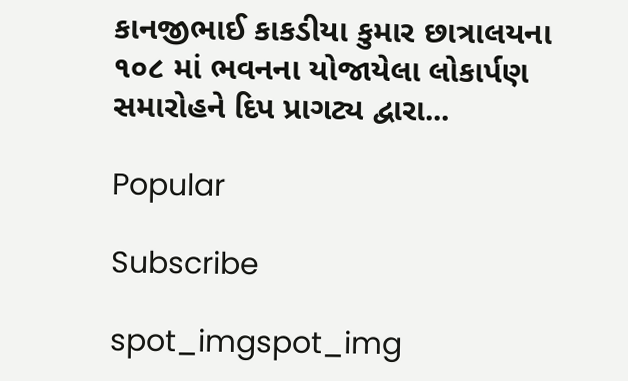કાનજીભાઈ કાકડીયા કુમાર છાત્રાલયના ૧૦૮ માં ભવનના યોજાયેલા લોકાર્પણ સમારોહને દિપ પ્રાગટ્ય દ્વારા...

Popular

Subscribe

spot_imgspot_img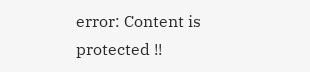error: Content is protected !!